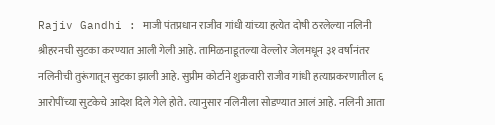Rajiv Gandhi : माजी पंतप्रधान राजीव गांधी यांच्या हत्येत दोषी ठरलेल्या नलिनी श्रीहरनची सुटका करण्यात आली गेली आहे. तामिळनाडूतल्या वेल्लोर जेलमधून ३१ वर्षांनंतर नलिनीची तुरूंगातून सुटका झाली आहे. सुप्रीम कोर्टाने शुक्रवारी राजीव गांधी हत्याप्रकरणातील ६ आरोपींच्या सुटकेचे आदेश दिले गेले होते. त्यानुसार नलिनीला सोडण्यात आलं आहे. नलिनी आता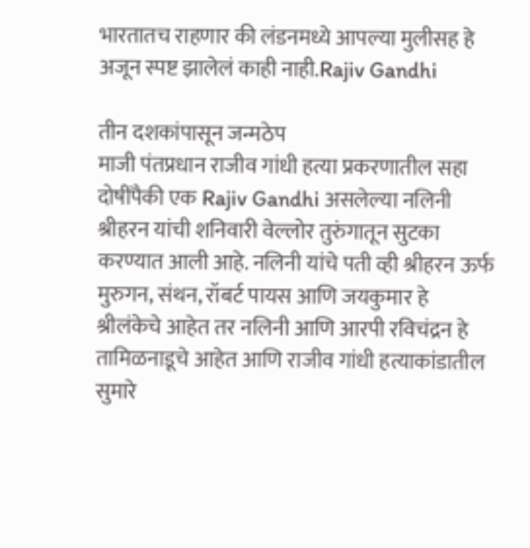भारतातच राहणार की लंडनमध्ये आपल्या मुलीसह हे अजून स्पष्ट झालेलं काही नाही.Rajiv Gandhi

तीन दशकांपासून जन्मठेप
माजी पंतप्रधान राजीव गांधी हत्या प्रकरणातील सहा दोषींपैकी एक Rajiv Gandhi असलेल्या नलिनी श्रीहरन यांची शनिवारी वेल्लोर तुरुंगातून सुटका करण्यात आली आहे. नलिनी यांचे पती व्ही श्रीहरन ऊर्फ मुरुगन, संथन, रॉबर्ट पायस आणि जयकुमार हे श्रीलंकेचे आहेत तर नलिनी आणि आरपी रविचंद्रन हे तामिळनाडूचे आहेत आणि राजीव गांधी हत्याकांडातील सुमारे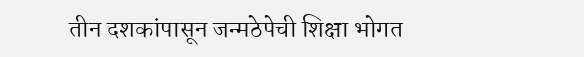तीन दशकांपासून जन्मठेपेची शिक्षा भोगत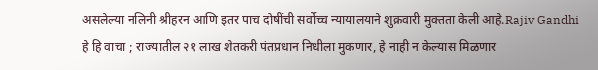असलेल्या नलिनी श्रीहरन आणि इतर पाच दोषींची सर्वोच्च न्यायालयाने शुक्रवारी मुक्तता केली आहे.Rajiv Gandhi
हे हि वाचा ; राज्यातील २१ लाख शेतकरी पंतप्रधान निधीला मुकणार, हे नाही न केल्यास मिळणार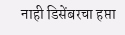नाही डिसेंबरचा हप्ता